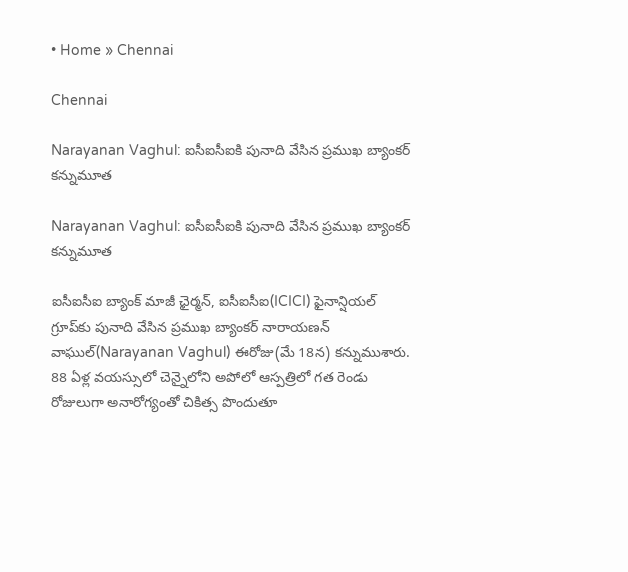• Home » Chennai

Chennai

Narayanan Vaghul: ఐసీఐసీఐకి పునాది వేసిన ప్రముఖ బ్యాంకర్ కన్నుమూత

Narayanan Vaghul: ఐసీఐసీఐకి పునాది వేసిన ప్రముఖ బ్యాంకర్ కన్నుమూత

ఐసీఐసీఐ బ్యాంక్ మాజీ ఛైర్మన్, ఐసీఐసీఐ(ICICI) ఫైనాన్షియల్ గ్రూప్‌కు పునాది వేసిన ప్రముఖ బ్యాంకర్ నారాయణన్ వాఘుల్(Narayanan Vaghul) ఈరోజు(మే 18న) కన్నుముశారు. 88 ఏళ్ల వయస్సులో చెన్నైలోని అపోలో ఆస్పత్రిలో గత రెండు రోజులుగా అనారోగ్యంతో చికిత్స పొందుతూ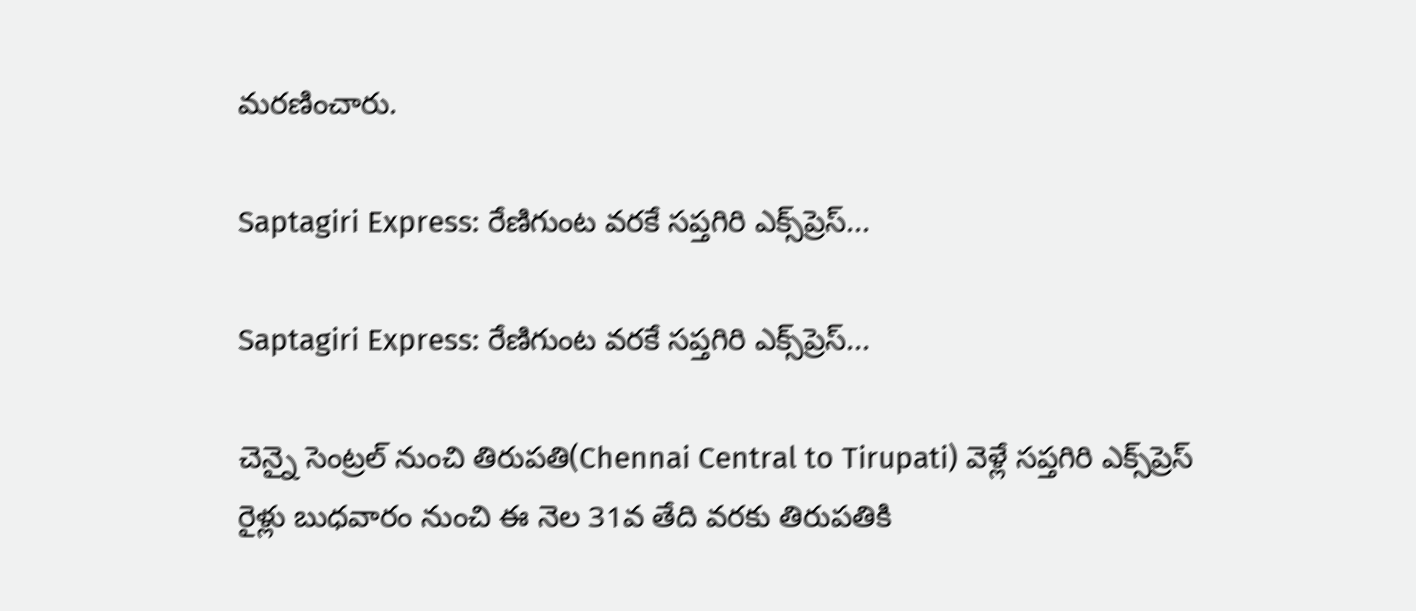మరణించారు.

Saptagiri Express: రేణిగుంట వరకే సప్తగిరి ఎక్స్‌ప్రెస్‌...

Saptagiri Express: రేణిగుంట వరకే సప్తగిరి ఎక్స్‌ప్రెస్‌...

చెన్నై సెంట్రల్‌ నుంచి తిరుపతి(Chennai Central to Tirupati) వెళ్లే సప్తగిరి ఎక్స్‌ప్రెస్‌ రైళ్లు బుధవారం నుంచి ఈ నెల 31వ తేది వరకు తిరుపతికి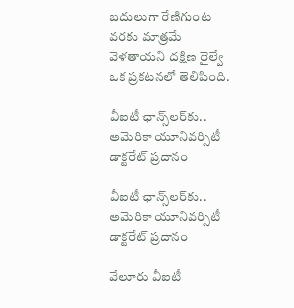బదులుగా రేణిగుంట వరకు మాత్రమే వెళతాయని దక్షిణ రైల్వే ఒక ప్రకటనలో తెలిపింది.

వీఐటీ ఛాన్స్‌లర్‌కు..  అమెరికా యూనివర్సిటీ డాక్టరేట్‌ ప్రదానం

వీఐటీ ఛాన్స్‌లర్‌కు.. అమెరికా యూనివర్సిటీ డాక్టరేట్‌ ప్రదానం

వేలూరు వీఐటీ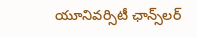యూనివర్సిటీ ఛాన్స్‌లర్‌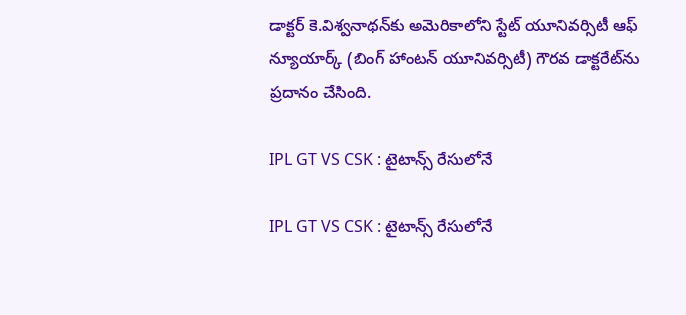డాక్టర్‌ కె.విశ్వనాథన్‌కు అమెరికాలోని స్టేట్‌ యూనివర్సిటీ ఆఫ్‌ న్యూయార్క్‌ (బింగ్‌ హాంటన్‌ యూనివర్సిటీ) గౌరవ డాక్టరేట్‌ను ప్రదానం చేసింది.

IPL GT VS CSK : టైటాన్స్‌ రేసులోనే

IPL GT VS CSK : టైటాన్స్‌ రేసులోనే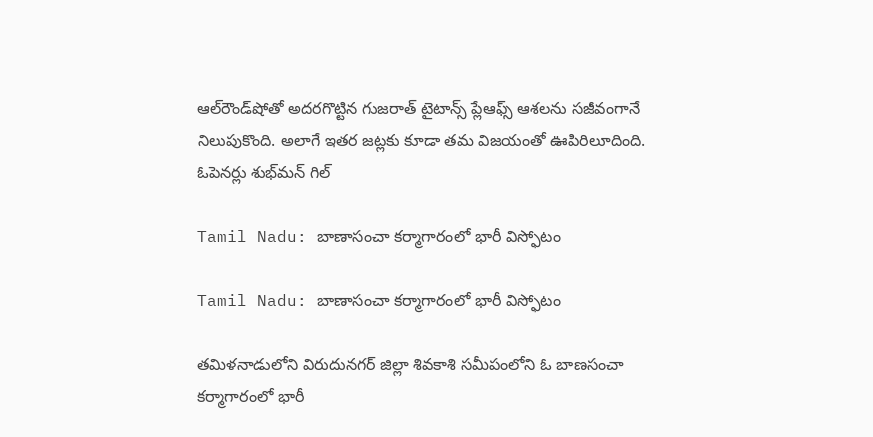ఆల్‌రౌండ్‌షోతో అదరగొట్టిన గుజరాత్‌ టైటాన్స్‌ ప్లేఆఫ్స్‌ ఆశలను సజీవంగానే నిలుపుకొంది. అలాగే ఇతర జట్లకు కూడా తమ విజయంతో ఊపిరిలూదింది. ఓపెనర్లు శుభ్‌మన్‌ గిల్‌

Tamil Nadu: బాణాసంచా కర్మాగారంలో భారీ విస్ఫోటం

Tamil Nadu: బాణాసంచా కర్మాగారంలో భారీ విస్ఫోటం

తమిళనాడులోని విరుదునగర్‌ జిల్లా శివకాశి సమీపంలోని ఓ బాణసంచా కర్మాగారంలో భారీ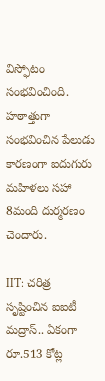విస్ఫోటం సంభవించింది. హఠాత్తుగా సంభవించిన పేలుడు కారణంగా ఐదుగురు మహిళలు సహా 8మంది దుర్మరణం చెందారు.

IIT: చరిత్ర సృష్టించిన ఐఐటీ మద్రాస్.. ఏకంగా రూ.513 కోట్ల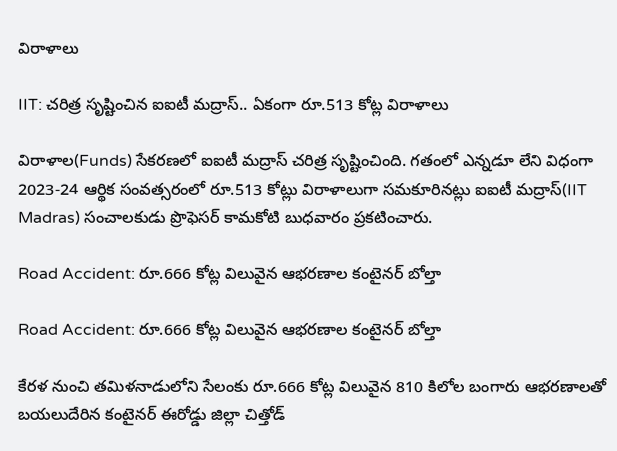విరాళాలు

IIT: చరిత్ర సృష్టించిన ఐఐటీ మద్రాస్.. ఏకంగా రూ.513 కోట్ల విరాళాలు

విరాళాల(Funds) సేకరణలో ఐఐటీ మద్రాస్ చరిత్ర సృష్టించింది. గతంలో ఎన్నడూ లేని విధంగా 2023-24 ఆర్థిక సంవత్సరంలో రూ.513 కోట్లు విరాళాలుగా సమకూరినట్లు ఐఐటీ మద్రాస్(IIT Madras) సంచాలకుడు ప్రొఫెసర్ కామకోటి బుధవారం ప్రకటించారు.

Road Accident: రూ.666 కోట్ల విలువైన ఆభరణాల కంటైనర్‌ బోల్తా

Road Accident: రూ.666 కోట్ల విలువైన ఆభరణాల కంటైనర్‌ బోల్తా

కేరళ నుంచి తమిళనాడులోని సేలంకు రూ.666 కోట్ల విలువైన 810 కిలోల బంగారు ఆభరణాలతో బయలుదేరిన కంటైనర్‌ ఈరోడ్డు జిల్లా చిత్తోడ్‌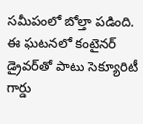సమీపంలో బోల్తా పడింది. ఈ ఘటనలో కంటైనర్‌ డ్రైవర్‌తో పాటు సెక్యూరిటీ గార్డు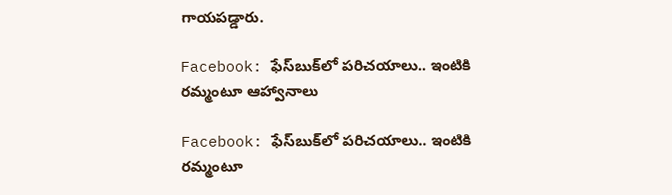గాయపడ్డారు.

Facebook: ఫేస్‌బుక్‌లో పరిచయాలు.. ఇంటికి రమ్మంటూ ఆహ్వానాలు

Facebook: ఫేస్‌బుక్‌లో పరిచయాలు.. ఇంటికి రమ్మంటూ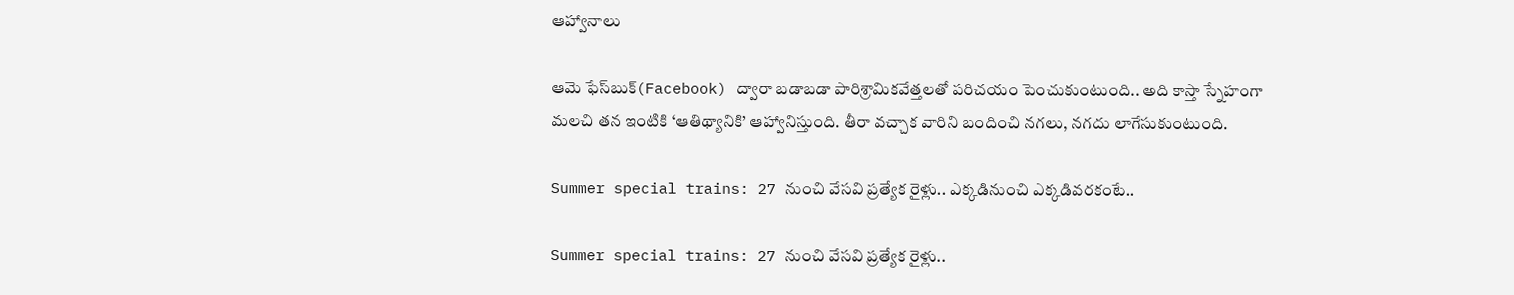ఆహ్వానాలు

ఆమె ఫేస్‌బుక్‌(Facebook) ద్వారా బడాబడా పారిశ్రామికవేత్తలతో పరిచయం పెంచుకుంటుంది.. అది కాస్తా స్నేహంగా మలచి తన ఇంటికి ‘ఆతిథ్యానికి’ ఆహ్వానిస్తుంది. తీరా వచ్చాక వారిని బందించి నగలు, నగదు లాగేసుకుంటుంది.

Summer special trains: 27 నుంచి వేసవి ప్రత్యేక రైళ్లు.. ఎక్కడినుంచి ఎక్కడివరకంటే..

Summer special trains: 27 నుంచి వేసవి ప్రత్యేక రైళ్లు..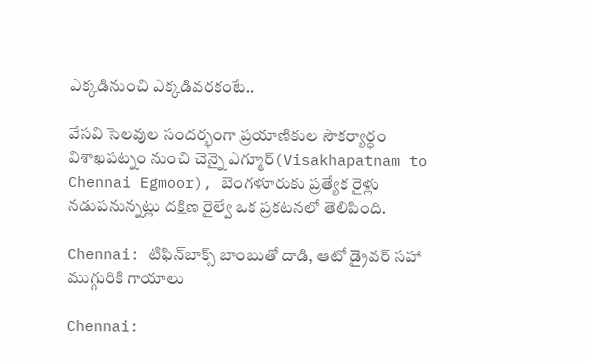ఎక్కడినుంచి ఎక్కడివరకంటే..

వేసవి సెలవుల సందర్భంగా ప్రయాణికుల సౌకర్యార్ధం విశాఖపట్నం నుంచి చెన్నై ఎగ్మూర్‌(Visakhapatnam to Chennai Egmoor), బెంగళూరుకు ప్రత్యేక రైళ్లు నడుపనున్నట్లు దక్షిణ రైల్వే ఒక ప్రకటనలో తెలిపింది.

Chennai: టిఫిన్‌బాక్స్‌ బాంబుతో దాడి, ఆటో డ్రైవర్‌ సహా ముగ్గురికి గాయాలు

Chennai: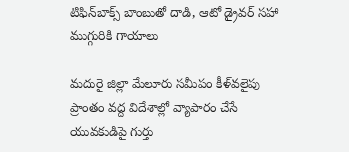టిఫిన్‌బాక్స్‌ బాంబుతో దాడి, ఆటో డ్రైవర్‌ సహా ముగ్గురికి గాయాలు

మదురై జిల్లా మేలూరు సమీపం కీళ్‌వలైపు ప్రాంతం వద్ద విదేశాల్లో వ్యాపారం చేసే యువకుడిపై గుర్తు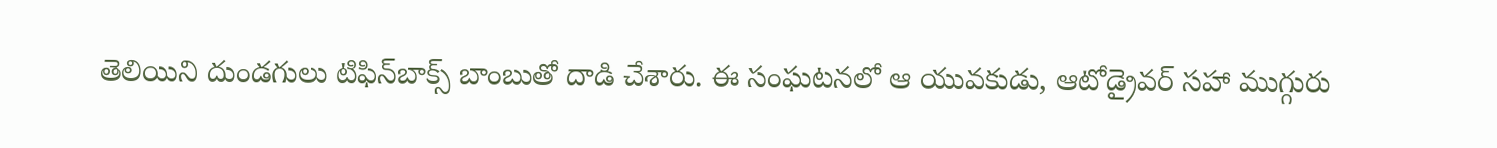తెలియిని దుండగులు టిఫిన్‌బాక్స్‌ బాంబుతో దాడి చేశారు. ఈ సంఘటనలో ఆ యువకుడు, ఆటోడ్రైవర్‌ సహా ముగ్గురు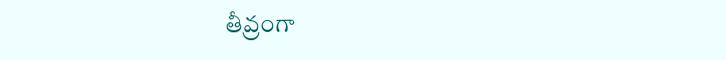తీవ్రంగా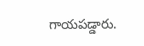గాయపడ్డారు.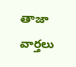తాజా వార్తలు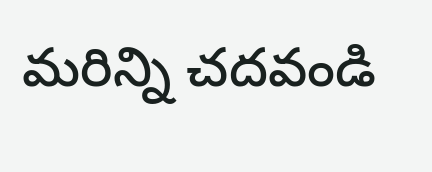మరిన్ని చదవండి